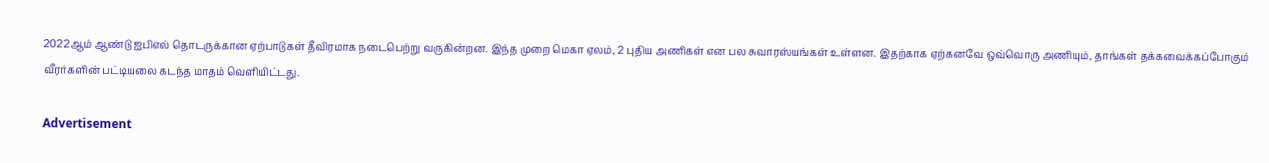2022ஆம் ஆண்டு ஐபிஎல் தொடருக்கான ஏற்பாடுகள் தீவிரமாக நடைபெற்று வருகின்றன. இந்த முறை மெகா ஏலம், 2 புதிய அணிகள் என பல சுவாரஸ்யங்கள் உள்ளன. இதற்காக ஏற்கனவே ஒவ்வொரு அணியும், தாங்கள் தக்கவைக்கப்போகும் வீரர்களின் பட்டியலை கடந்த மாதம் வெளியிட்டது.

Advertisement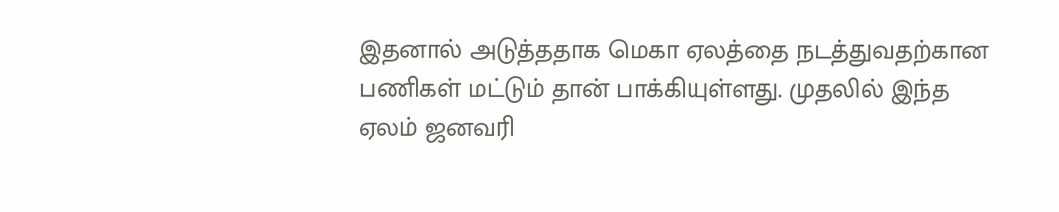இதனால் அடுத்ததாக மெகா ஏலத்தை நடத்துவதற்கான பணிகள் மட்டும் தான் பாக்கியுள்ளது. முதலில் இந்த ஏலம் ஜனவரி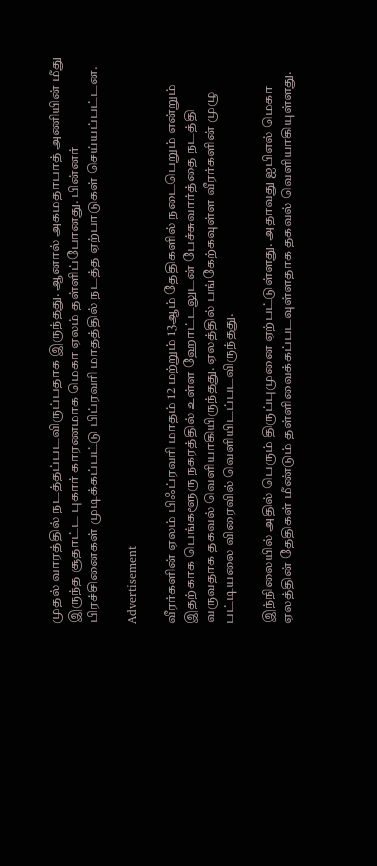முதல் வாரத்தில் நடத்தப்படவிருப்பதாக இருந்தது. ஆனால் அகமதாபாத் அணியின் மீது இருந்த சூதாட்ட புகார் காரணமாக மெகா ஏலம் தள்ளிப்போனது. பின்னர் பிரச்சினைகள் முடிக்கப்பட்டு பிப்ரவரி மாதத்தில் நடத்த ஏற்பாடுகள் செய்யப்பட்டன.

Advertisement

வீரர்களின் ஏலம் பிஃப்ரவரி மாதம் 12 மற்றும் 13ஆம் தேதிகளில் நடைபெறும் என்றும் இதற்காக பெங்களூரு நகரத்தில் உள்ள ஹோட்டலுடன் பேச்சுவார்த்தை நடத்தி வருவதாக தகவல் வெளியாகியிருந்தது. ஏலத்தில் பங்கேற்கவுள்ள வீரர்களின் முழு பட்டியலை விரைவில் வெளியிடப்படவிருந்தது.

இந்நிலையில் அதில் பெரும் திருப்புமுனை ஏற்பட்டுள்ளது. அதாவது ஐபிஎல் மெகா ஏலத்தின் தேதிகள் மீண்டும் தள்ளிவைக்கப்படவுள்ளதாக தகவல் வெளியாகியுள்ளது.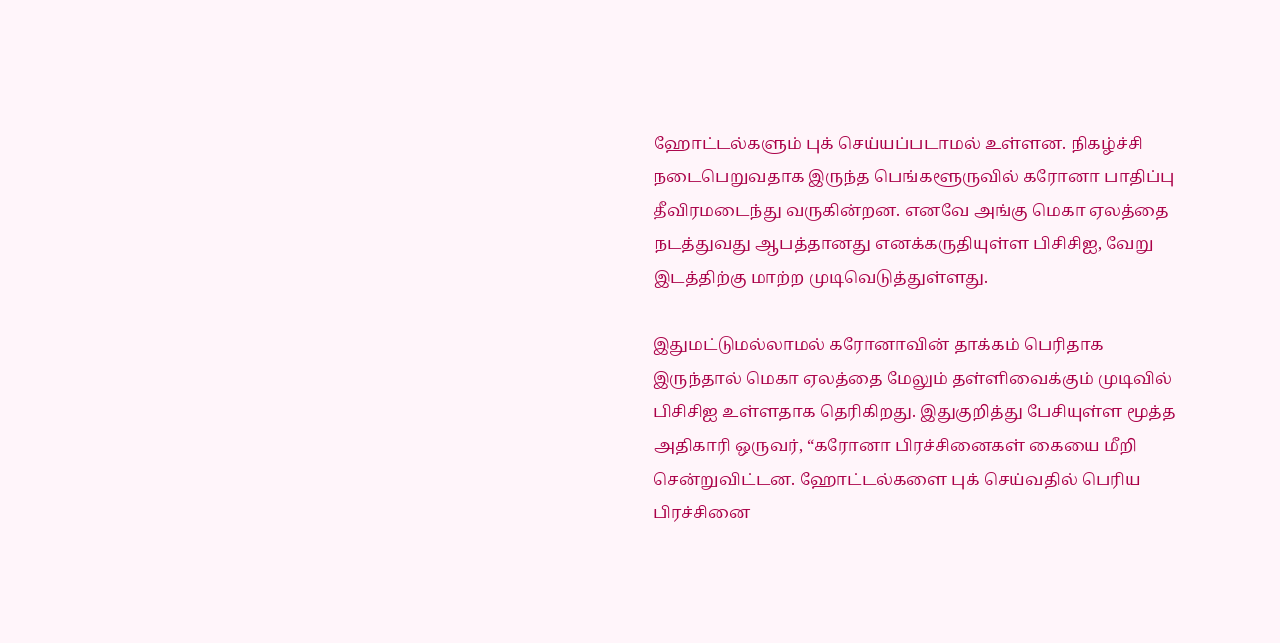ஹோட்டல்களும் புக் செய்யப்படாமல் உள்ளன. நிகழ்ச்சி நடைபெறுவதாக இருந்த பெங்களூருவில் கரோனா பாதிப்பு தீவிரமடைந்து வருகின்றன. எனவே அங்கு மெகா ஏலத்தை நடத்துவது ஆபத்தானது எனக்கருதியுள்ள பிசிசிஐ, வேறு இடத்திற்கு மாற்ற முடிவெடுத்துள்ளது.

இதுமட்டுமல்லாமல் கரோனாவின் தாக்கம் பெரிதாக இருந்தால் மெகா ஏலத்தை மேலும் தள்ளிவைக்கும் முடிவில் பிசிசிஐ உள்ளதாக தெரிகிறது. இதுகுறித்து பேசியுள்ள மூத்த அதிகாரி ஒருவர், “கரோனா பிரச்சினைகள் கையை மீறி சென்றுவிட்டன. ஹோட்டல்களை புக் செய்வதில் பெரிய பிரச்சினை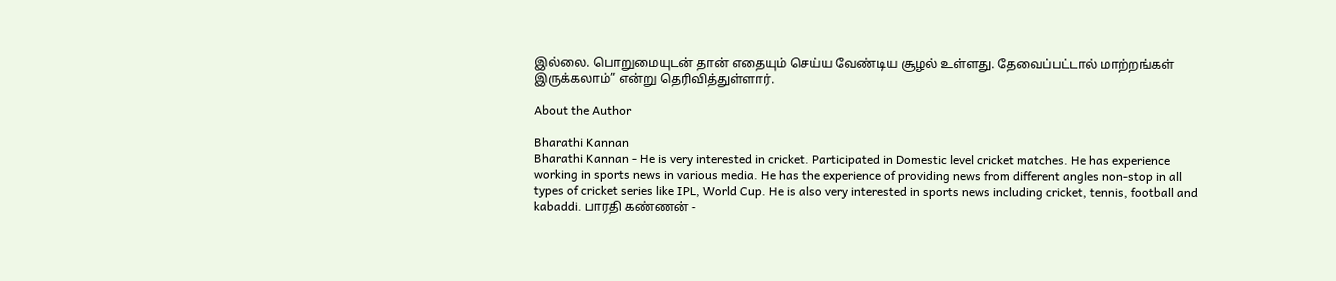இல்லை. பொறுமையுடன் தான் எதையும் செய்ய வேண்டிய சூழல் உள்ளது. தேவைப்பட்டால் மாற்றங்கள் இருக்கலாம்” என்று தெரிவித்துள்ளார்.

About the Author

Bharathi Kannan
Bharathi Kannan - He is very interested in cricket. Participated in Domestic level cricket matches. He has experience working in sports news in various media. He has the experience of providing news from different angles non-stop in all types of cricket series like IPL, World Cup. He is also very interested in sports news including cricket, tennis, football and kabaddi. பாரதி கண்ணன் -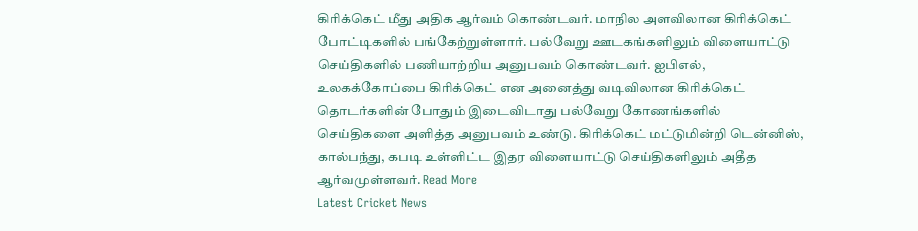கிரிக்கெட் மீது அதிக ஆர்வம் கொண்டவர். மாநில அளவிலான கிரிக்கெட் போட்டிகளில் பங்கேற்றுள்ளார். பல்வேறு ஊடகங்களிலும் விளையாட்டு செய்திகளில் பணியாற்றிய அனுபவம் கொண்டவர். ஐபிஎல், உலகக்கோப்பை கிரிக்கெட் என அனைத்து வடிவிலான கிரிக்கெட் தொடர்களின் போதும் இடைவிடாது பல்வேறு கோணங்களில் செய்திகளை அளித்த அனுபவம் உண்டு. கிரிக்கெட் மட்டுமின்றி டென்னிஸ், கால்பந்து, கபடி உள்ளிட்ட இதர விளையாட்டு செய்திகளிலும் அதீத ஆர்வமுள்ளவர். Read More
Latest Cricket News